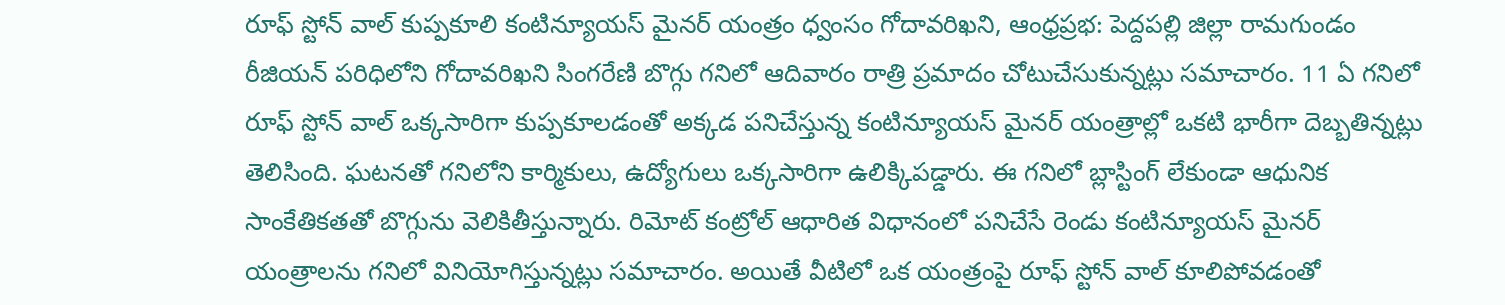రూఫ్ స్టోన్ వాల్ కుప్పకూలి కంటిన్యూయస్ మైనర్ యంత్రం ధ్వంసం గోదావరిఖని, ఆంధ్రప్రభ: పెద్దపల్లి జిల్లా రామగుండం రీజియన్ పరిధిలోని గోదావరిఖని సింగరేణి బొగ్గు గనిలో ఆదివారం రాత్రి ప్రమాదం చోటుచేసుకున్నట్లు సమాచారం. 11 ఏ గనిలో రూఫ్ స్టోన్ వాల్ ఒక్కసారిగా కుప్పకూలడంతో అక్కడ పనిచేస్తున్న కంటిన్యూయస్ మైనర్ యంత్రాల్లో ఒకటి భారీగా దెబ్బతిన్నట్లు తెలిసింది. ఘటనతో గనిలోని కార్మికులు, ఉద్యోగులు ఒక్కసారిగా ఉలిక్కిపడ్డారు. ఈ గనిలో బ్లాస్టింగ్ లేకుండా ఆధునిక సాంకేతికతతో బొగ్గును వెలికితీస్తున్నారు. రిమోట్ కంట్రోల్ ఆధారిత విధానంలో పనిచేసే రెండు కంటిన్యూయస్ మైనర్ యంత్రాలను గనిలో వినియోగిస్తున్నట్లు సమాచారం. అయితే వీటిలో ఒక యంత్రంపై రూఫ్ స్టోన్ వాల్ కూలిపోవడంతో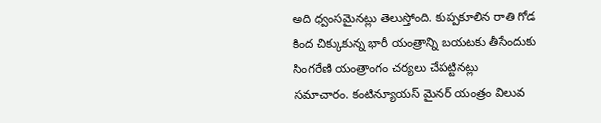అది ధ్వంసమైనట్లు తెలుస్తోంది. కుప్పకూలిన రాతి గోడ కింద చిక్కుకున్న భారీ యంత్రాన్ని బయటకు తీసేందుకు సింగరేణి యంత్రాంగం చర్యలు చేపట్టినట్లు సమాచారం. కంటిన్యూయస్ మైనర్ యంత్రం విలువ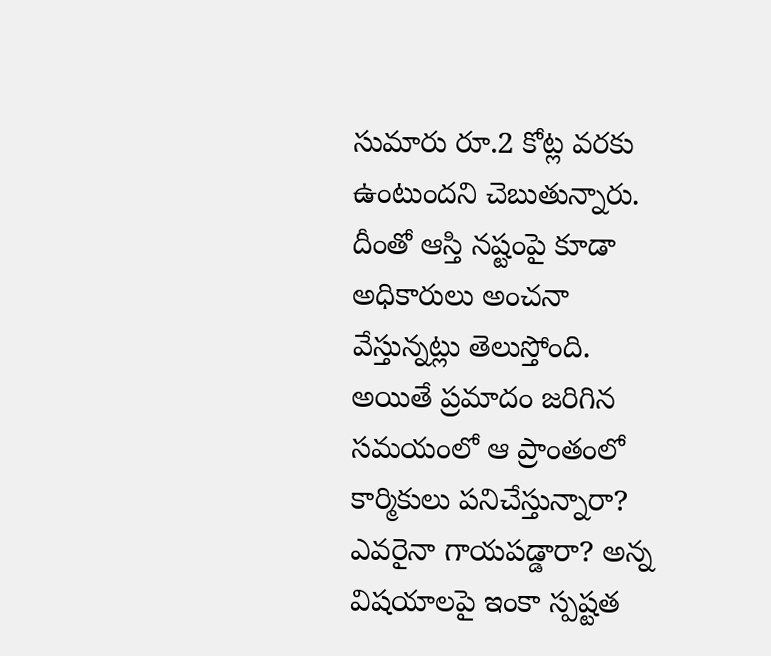సుమారు రూ.2 కోట్ల వరకు ఉంటుందని చెబుతున్నారు. దీంతో ఆస్తి నష్టంపై కూడా అధికారులు అంచనా వేస్తున్నట్లు తెలుస్తోంది. అయితే ప్రమాదం జరిగిన సమయంలో ఆ ప్రాంతంలో కార్మికులు పనిచేస్తున్నారా? ఎవరైనా గాయపడ్డారా? అన్న విషయాలపై ఇంకా స్పష్టత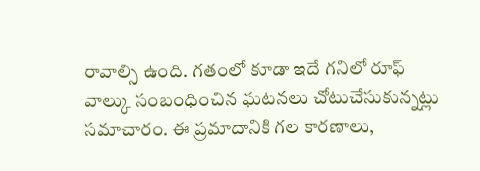రావాల్సి ఉంది. గతంలో కూడా ఇదే గనిలో రూఫ్ వాల్కు సంబంధించిన ఘటనలు చోటుచేసుకున్నట్లు సమాచారం. ఈ ప్రమాదానికి గల కారణాలు,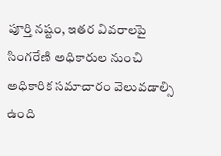పూర్తి నష్టం, ఇతర వివరాలపై సింగరేణి అధికారుల నుంచి అధికారిక సమాచారం వెలువడాల్సి ఉంది